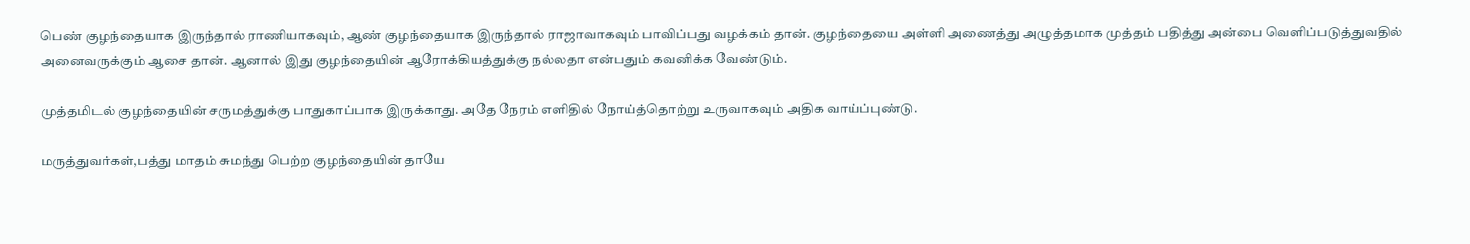பெண் குழந்தையாக இருந்தால் ராணியாகவும், ஆண் குழந்தையாக இருந்தால் ராஜாவாகவும் பாவிப்பது வழக்கம் தான். குழந்தையை அள்ளி அணைத்து அழுத்தமாக முத்தம் பதித்து அன்பை வெளிப்படுத்துவதில் அனைவருக்கும் ஆசை தான். ஆனால் இது குழந்தையின் ஆரோக்கியத்துக்கு நல்லதா என்பதும் கவனிக்க வேண்டும்.

முத்தமிடல் குழந்தையின் சருமத்துக்கு பாதுகாப்பாக இருக்காது. அதே நேரம் எளிதில் நோய்த்தொற்று உருவாகவும் அதிக வாய்ப்புண்டு.

மருத்துவர்கள்,பத்து மாதம் சுமந்து பெற்ற குழந்தையின் தாயே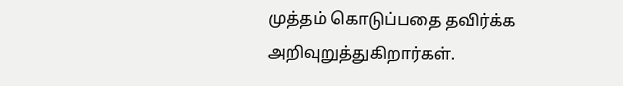முத்தம் கொடுப்பதை தவிர்க்க அறிவுறுத்துகிறார்கள்.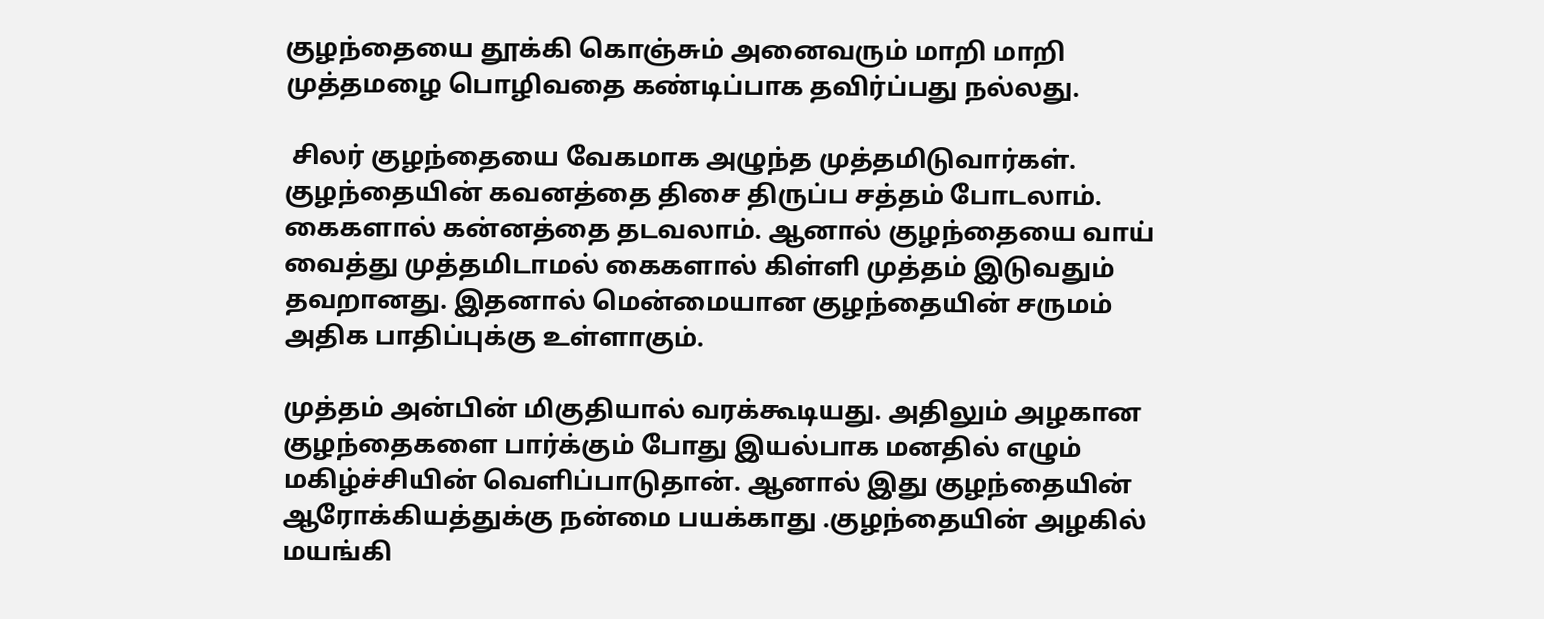குழந்தையை தூக்கி கொஞ்சும் அனைவரும் மாறி மாறி முத்தமழை பொழிவதை கண்டிப்பாக தவிர்ப்பது நல்லது.

 சிலர் குழந்தையை வேகமாக அழுந்த முத்தமிடுவார்கள். குழந்தையின் கவனத்தை திசை திருப்ப சத்தம் போடலாம். கைகளால் கன்னத்தை தடவலாம். ஆனால் குழந்தையை வாய் வைத்து முத்தமிடாமல் கைகளால் கிள்ளி முத்தம் இடுவதும் தவறானது. இதனால் மென்மையான குழந்தையின் சருமம் அதிக பாதிப்புக்கு உள்ளாகும்.

முத்தம் அன்பின் மிகுதியால் வரக்கூடியது. அதிலும் அழகான குழந்தைகளை பார்க்கும் போது இயல்பாக மனதில் எழும் மகிழ்ச்சியின் வெளிப்பாடுதான். ஆனால் இது குழந்தையின் ஆரோக்கியத்துக்கு நன்மை பயக்காது .குழந்தையின் அழகில் மயங்கி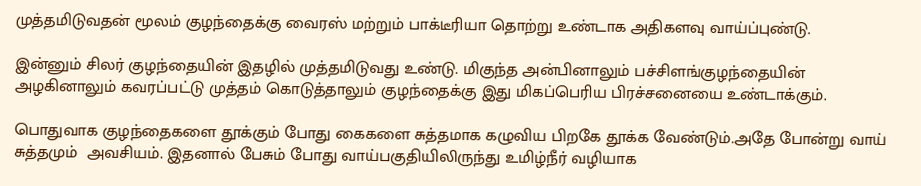முத்தமிடுவதன் மூலம் குழந்தைக்கு வைரஸ் மற்றும் பாக்டீரியா தொற்று உண்டாக அதிகளவு வாய்ப்புண்டு.

இன்னும் சிலர் குழந்தையின் இதழில் முத்தமிடுவது உண்டு. மிகுந்த அன்பினாலும் பச்சிளங்குழந்தையின் அழகினாலும் கவரப்பட்டு முத்தம் கொடுத்தாலும் குழந்தைக்கு இது மிகப்பெரிய பிரச்சனையை உண்டாக்கும்.

பொதுவாக குழந்தைகளை தூக்கும் போது கைகளை சுத்தமாக கழுவிய பிறகே தூக்க வேண்டும்.அதே போன்று வாய் சுத்தமும்  அவசியம். இதனால் பேசும் போது வாய்பகுதியிலிருந்து உமிழ்நீர் வழியாக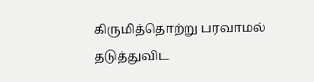கிருமித்தொற்று பரவாமல் தடுத்துவிட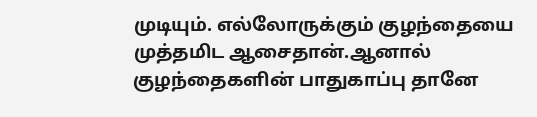முடியும். எல்லோருக்கும் குழந்தையை முத்தமிட ஆசைதான்.ஆனால் குழந்தைகளின் பாதுகாப்பு தானே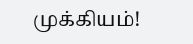முக்கியம்!